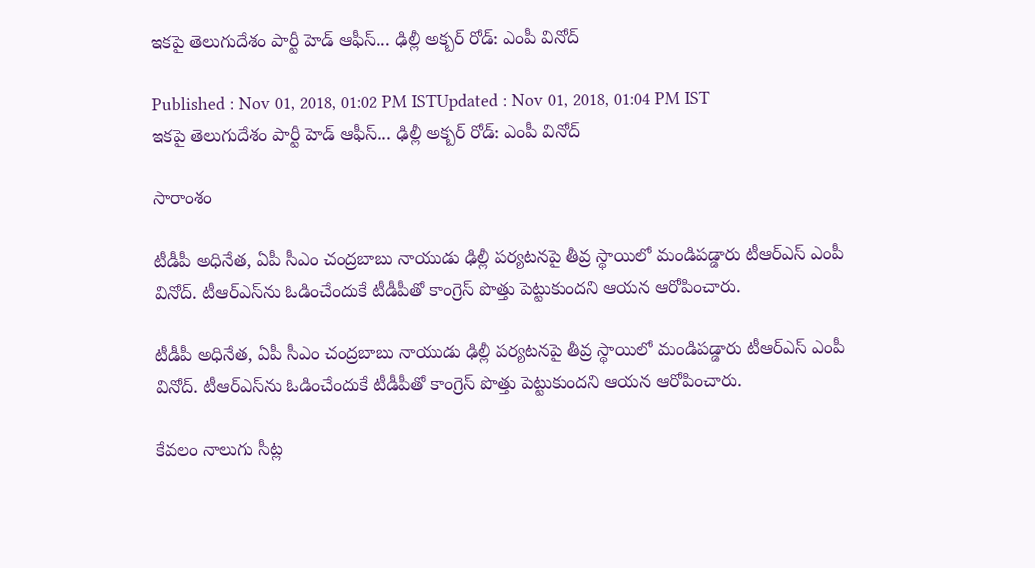ఇకపై తెలుగుదేశం పార్టీ హెడ్ ఆఫీస్... ఢిల్లీ అక్బర్‌ రోడ్: ఎంపీ వినోద్

Published : Nov 01, 2018, 01:02 PM ISTUpdated : Nov 01, 2018, 01:04 PM IST
ఇకపై తెలుగుదేశం పార్టీ హెడ్ ఆఫీస్... ఢిల్లీ అక్బర్‌ రోడ్: ఎంపీ వినోద్

సారాంశం

టీడీపీ అధినేత, ఏపీ సీఎం చంద్రబాబు నాయుడు ఢిల్లీ పర్యటనపై తీవ్ర స్థాయిలో మండిపడ్డారు టీఆర్ఎస్ ఎంపీ వినోద్. టీఆర్ఎస్‌ను ఓడించేందుకే టీడీపీతో కాంగ్రెస్ పొత్తు పెట్టుకుందని ఆయన ఆరోపించారు.

టీడీపీ అధినేత, ఏపీ సీఎం చంద్రబాబు నాయుడు ఢిల్లీ పర్యటనపై తీవ్ర స్థాయిలో మండిపడ్డారు టీఆర్ఎస్ ఎంపీ వినోద్. టీఆర్ఎస్‌ను ఓడించేందుకే టీడీపీతో కాంగ్రెస్ పొత్తు పెట్టుకుందని ఆయన ఆరోపించారు.

కేవలం నాలుగు సీట్ల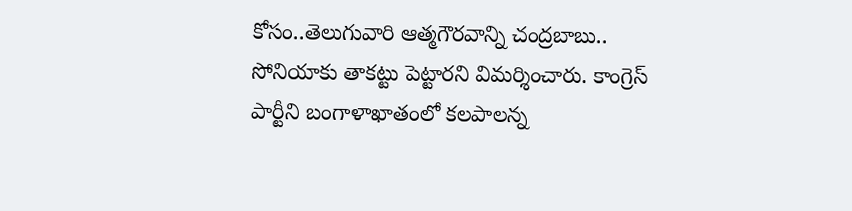కోసం..తెలుగువారి ఆత్మగౌరవాన్ని చంద్రబాబు.. సోనియాకు తాకట్టు పెట్టారని విమర్శించారు. కాంగ్రెస్ పార్టీని బంగాళాఖాతంలో కలపాలన్న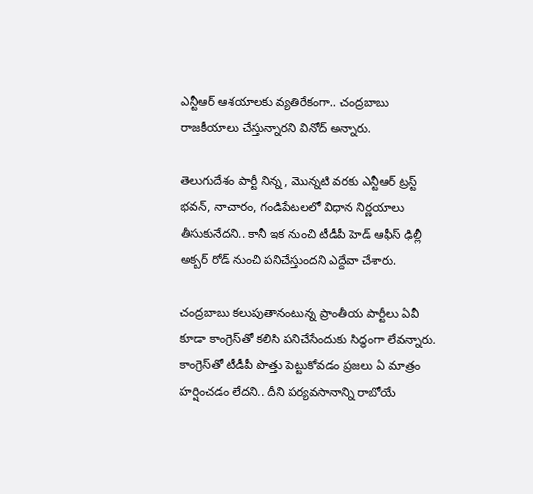ఎన్టీఆర్ ఆశయాలకు వ్యతిరేకంగా.. చంద్రబాబు రాజకీయాలు చేస్తున్నారని వినోద్ అన్నారు.

తెలుగుదేశం పార్టీ నిన్న , మొన్నటి వరకు ఎన్టీఆర్ ట్రస్ట్ భవన్‌, నాచారం, గండిపేటలలో విధాన నిర్ణయాలు తీసుకునేదని.. కానీ ఇక నుంచి టీడీపీ హెడ్ ఆఫీస్ ఢిల్లీ అక్బర్ రోడ్ నుంచి పనిచేస్తుందని ఎద్దేవా చేశారు.

చంద్రబాబు కలుపుతానంటున్న ప్రాంతీయ పార్టీలు ఏవీ కూడా కాంగ్రెస్‌తో కలిసి పనిచేసేందుకు సిద్ధంగా లేవన్నారు. కాంగ్రెస్‌తో టీడీపీ పొత్తు పెట్టుకోవడం ప్రజలు ఏ మాత్రం హర్షించడం లేదని.. దీని పర్యవసానాన్ని రాబోయే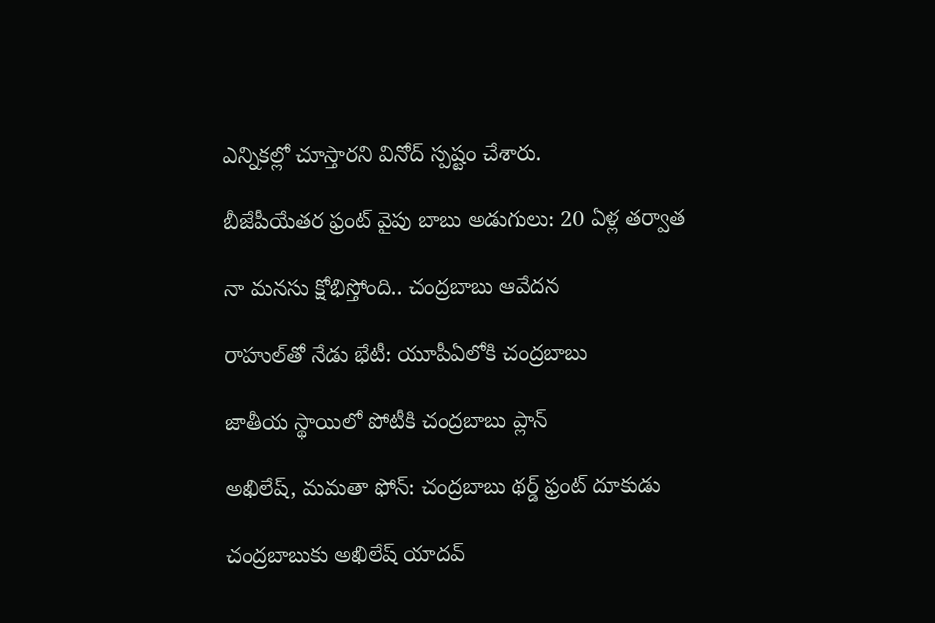ఎన్నికల్లో చూస్తారని వినోద్ స్పష్టం చేశారు.

బీజేపీయేతర ఫ్రంట్‌‌ వైపు బాబు అడుగులు: 20 ఏళ్ల తర్వాత

నా మనసు క్షోభిస్తోంది.. చంద్రబాబు ఆవేదన

రాహుల్‌తో నేడు భేటీ: యూపీఏలోకి చంద్రబాబు

జాతీయ స్థాయిలో పోటీకి చంద్రబాబు ప్లాన్

అఖిలేష్, మమతా ఫోన్: చంద్రబాబు థర్డ్ ఫ్రంట్ దూకుడు

చంద్రబాబుకు అఖిలేష్ యాదవ్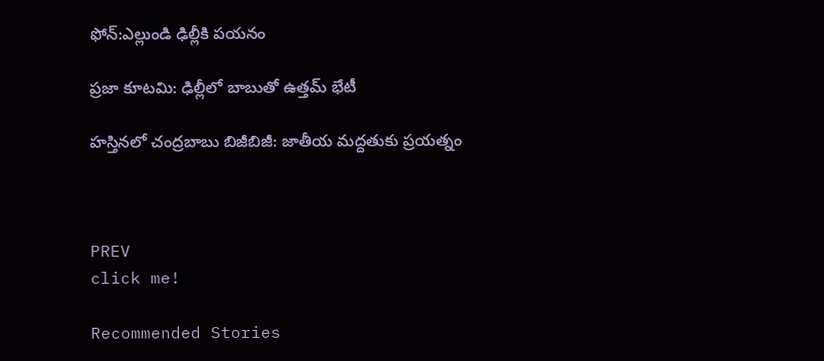ఫోన్:ఎల్లుండి ఢిల్లీకి పయనం

ప్రజా కూటమి: ఢిల్లీలో బాబుతో ఉత్తమ్ భేటీ

హస్తినలో చంద్రబాబు బిజీబిజీ: జాతీయ మద్దతుకు ప్రయత్నం



PREV
click me!

Recommended Stories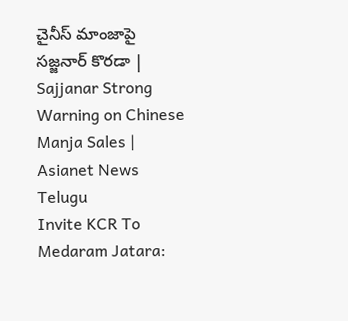చైనీస్ మాంజాపై సజ్జనార్ కొరడా | Sajjanar Strong Warning on Chinese Manja Sales | Asianet News Telugu
Invite KCR To Medaram Jatara: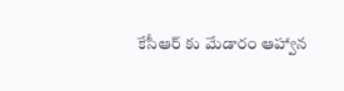కేసీఆర్ కు మేడారం ఆహ్వాన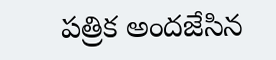పత్రిక అందజేసిన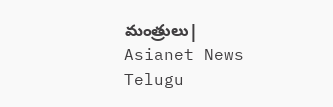మంత్రులు| Asianet News Telugu